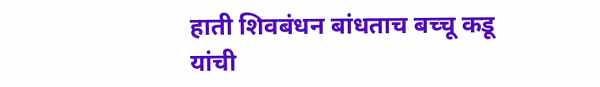हाती शिवबंधन बांधताच बच्चू कडू यांची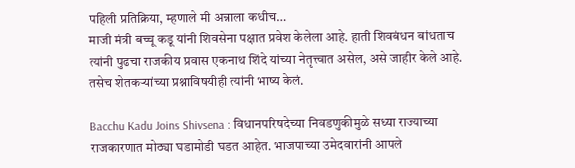पहिली प्रतिक्रिया, म्हणाले मी अन्नाला कधीच…
माजी मंत्री बच्चू कडू यांनी शिवसेना पक्षात प्रवेश केलेला आहे. हाती शिवबंधन बांधताच त्यांनी पुढचा राजकीय प्रवास एकनाथ शिंदे यांच्या नेतृत्त्वात असेल, असे जाहीर केले आहे. तसेच शेतकऱ्यांच्या प्रश्नाविषयीही त्यांनी भाष्य केलं.

Bacchu Kadu Joins Shivsena : विधानपरिषदेच्या निवडणुकीमुळे सध्या राज्याच्या राजकारणात मोठ्या घडामोडी घडत आहेत. भाजपाच्या उमेदवारांनी आपले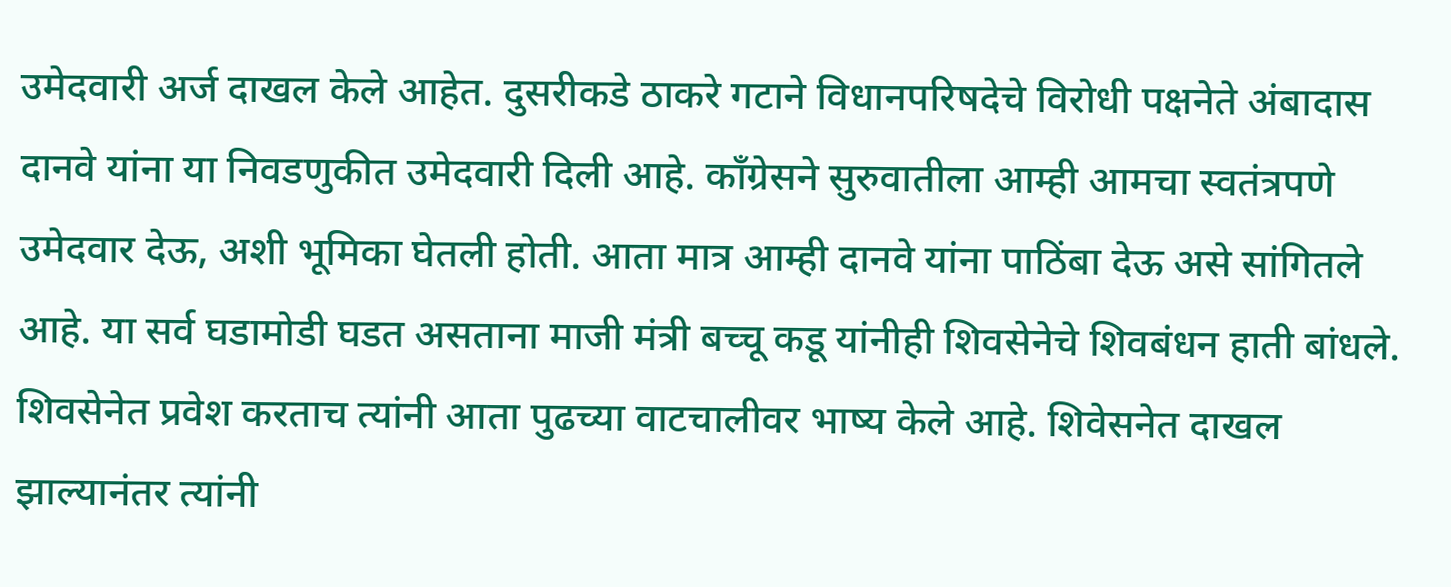उमेदवारी अर्ज दाखल केले आहेत. दुसरीकडे ठाकरे गटाने विधानपरिषदेचे विरोधी पक्षनेते अंबादास दानवे यांना या निवडणुकीत उमेदवारी दिली आहे. काँग्रेसने सुरुवातीला आम्ही आमचा स्वतंत्रपणे उमेदवार देऊ, अशी भूमिका घेतली होती. आता मात्र आम्ही दानवे यांना पाठिंबा देऊ असे सांगितले आहे. या सर्व घडामोडी घडत असताना माजी मंत्री बच्चू कडू यांनीही शिवसेनेचे शिवबंधन हाती बांधले. शिवसेनेत प्रवेश करताच त्यांनी आता पुढच्या वाटचालीवर भाष्य केले आहे. शिवेसनेत दाखल झाल्यानंतर त्यांनी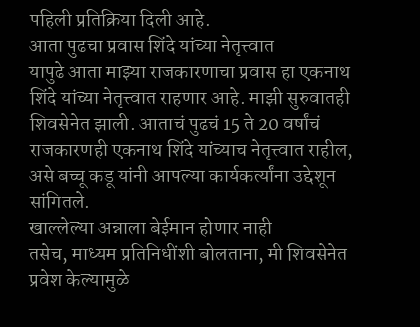पहिली प्रतिक्रिया दिली आहे.
आता पुढचा प्रवास शिंदे यांच्या नेतृत्त्वात
यापुढे आता माझ्या राजकारणाचा प्रवास हा एकनाथ शिंदे यांच्या नेतृत्त्वात राहणार आहे. माझी सुरुवातही शिवसेनेत झाली. आताचं पुढचं 15 ते 20 वर्षांचं राजकारणही एकनाथ शिंदे यांच्याच नेतृत्त्वात राहील, असे बच्चू कडू यांनी आपल्या कार्यकर्त्यांना उद्देशून सांगितले.
खाल्लेल्या अन्नाला बेईमान होणार नाही
तसेच, माध्यम प्रतिनिधींशी बोलताना, मी शिवसेनेत प्रवेश केल्यामुळे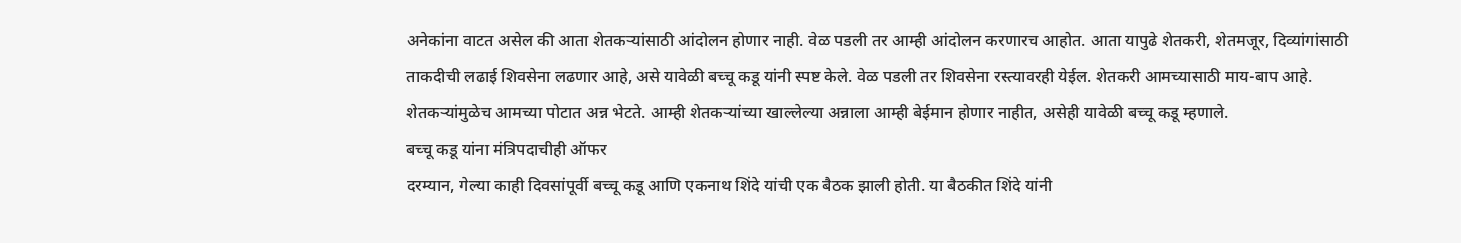अनेकांना वाटत असेल की आता शेतकऱ्यांसाठी आंदोलन होणार नाही. वेळ पडली तर आम्ही आंदोलन करणारच आहोत. आता यापुढे शेतकरी, शेतमजूर, दिव्यांगांसाठी ताकदीची लढाई शिवसेना लढणार आहे, असे यावेळी बच्चू कडू यांनी स्पष्ट केले. वेळ पडली तर शिवसेना रस्त्यावरही येईल. शेतकरी आमच्यासाठी माय-बाप आहे. शेतकऱ्यांमुळेच आमच्या पोटात अन्न भेटते. आम्ही शेतकऱ्यांच्या खाल्लेल्या अन्नाला आम्ही बेईमान होणार नाहीत, असेही यावेळी बच्चू कडू म्हणाले.
बच्चू कडू यांना मंत्रिपदाचीही ऑफर
दरम्यान, गेल्या काही दिवसांपूर्वी बच्चू कडू आणि एकनाथ शिंदे यांची एक बैठक झाली होती. या बैठकीत शिंदे यांनी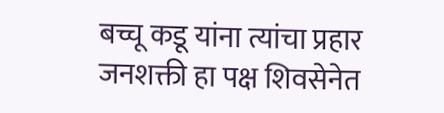बच्चू कडू यांना त्यांचा प्रहार जनशक्ती हा पक्ष शिवसेनेत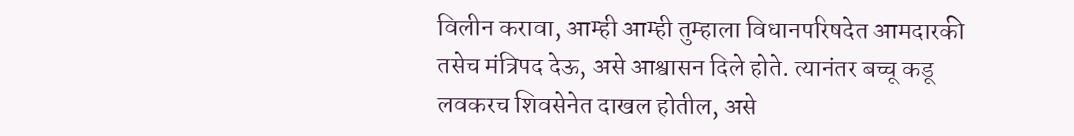विलीन करावा, आम्ही आम्ही तुम्हाला विधानपरिषदेत आमदारकी तसेच मंत्रिपद देऊ, असे आश्वासन दिले होते. त्यानंतर बच्चू कडू लवकरच शिवसेनेत दाखल होतील, असे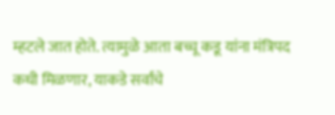म्हटले जात होते. त्यामुळे आता बच्चू कडू यांना मंत्रिपद कधी मिळणार, याकडे सर्वांचे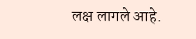लक्ष लागले आहे.